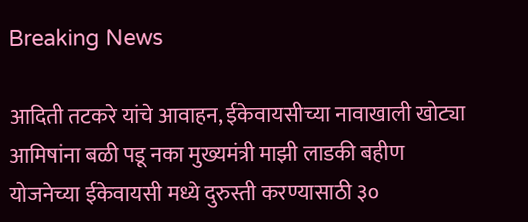Breaking News

आदिती तटकरे यांचे आवाहन, ईकेवायसीच्या नावाखाली खोट्या आमिषांना बळी पडू नका मुख्यमंत्री माझी लाडकी बहीण योजनेच्या ईकेवायसी मध्ये दुरुस्ती करण्यासाठी ३०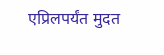एप्रिलपर्यंत मुदत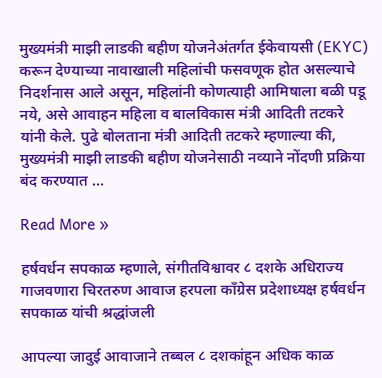मुख्यमंत्री माझी लाडकी बहीण योजनेअंतर्गत ईकेवायसी (EKYC) करून देण्याच्या नावाखाली महिलांची फसवणूक होत असल्याचे निदर्शनास आले असून, महिलांनी कोणत्याही आमिषाला बळी पडू नये, असे आवाहन महिला व बालविकास मंत्री आदिती तटकरे यांनी केले. पुढे बोलताना मंत्री आदिती तटकरे म्हणाल्या की, मुख्यमंत्री माझी लाडकी बहीण योजनेसाठी नव्याने नोंदणी प्रक्रिया बंद करण्यात …

Read More »

हर्षवर्धन सपकाळ म्हणाले, संगीतविश्वावर ८ दशके अधिराज्य गाजवणारा चिरतरुण आवाज हरपला काँग्रेस प्रदेशाध्यक्ष हर्षवर्धन सपकाळ यांची श्रद्धांजली

आपल्या जादुई आवाजाने तब्बल ८ दशकांहून अधिक काळ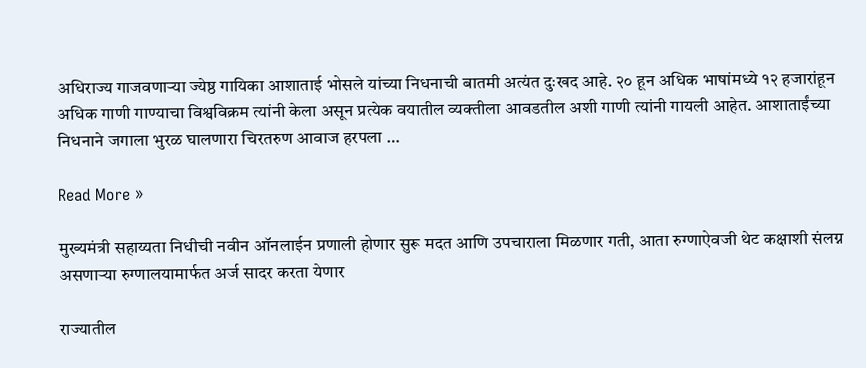अधिराज्य गाजवणाऱ्या ज्येष्ठ गायिका आशाताई भोसले यांच्या निधनाची बातमी अत्यंत दुःखद आहे. २० हून अधिक भाषांमध्ये १२ हजारांहून अधिक गाणी गाण्याचा विश्वविक्रम त्यांनी केला असून प्रत्येक वयातील व्यक्तीला आवडतील अशी गाणी त्यांनी गायली आहेत. आशाताईंच्या निधनाने जगाला भुरळ घालणारा चिरतरुण आवाज हरपला …

Read More »

मुख्यमंत्री सहाय्यता निधीची नवीन ऑनलाईन प्रणाली होणार सुरू मदत आणि उपचाराला मिळणार गती, आता रुग्णाऐवजी थेट कक्षाशी संलग्न असणाऱ्या रुग्णालयामार्फत अर्ज सादर करता येणार

राज्यातील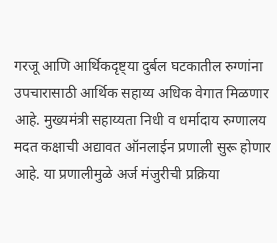गरजू आणि आर्थिकदृष्ट्या दुर्बल घटकातील रुग्णांना उपचारासाठी आर्थिक सहाय्य अधिक वेगात मिळणार आहे. मुख्यमंत्री सहाय्यता निधी व धर्मादाय रुग्णालय मदत कक्षाची अद्यावत ऑनलाईन प्रणाली सुरू होणार आहे. या प्रणालीमुळे अर्ज मंजुरीची प्रक्रिया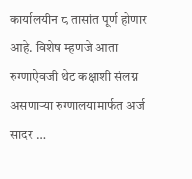कार्यालयीन ८ तासांत पूर्ण होणार आहे. विशेष म्हणजे आता रुग्णाऐवजी थेट कक्षाशी संलग्न असणाऱ्या रुग्णालयामार्फत अर्ज सादर …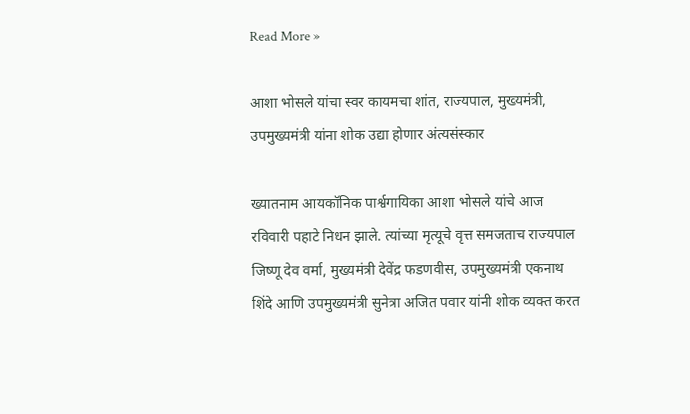Read More »

आशा भोसले यांचा स्वर कायमचा शांत, राज्यपाल, मुख्यमंत्री, उपमुख्यमंत्री यांना शोक उद्या होणार अंत्यसंस्कार

ख्यातनाम आयकॉनिक पार्श्वगायिका आशा भोसले यांचे आज रविवारी पहाटे निधन झाले. त्यांच्या मृत्यूचे वृत्त समजताच राज्यपाल जिष्णू देव वर्मा, मुख्यमंत्री देवेंद्र फडणवीस, उपमुख्यमंत्री एकनाथ शिंदे आणि उपमुख्यमंत्री सुनेत्रा अजित पवार यांनी शोक व्यक्त करत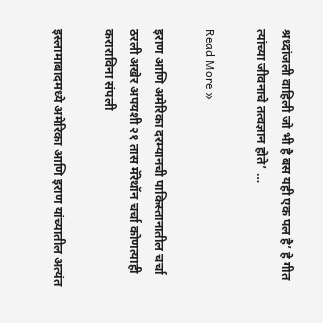श्रध्दांजली वाहिली जो भी है बस यही एक पल है’ हे गीत त्यांच्या जीवनाचे तत्वज्ञान होते’ …

Read More »

इराण आणि अमेरिका दरम्यानची पाकिस्तानातील चर्चा ठरली अखेर अपयशी २१ तास मॅरेथॉन चर्चा कोणत्याही कराराविना संपली

इस्लामाबादमध्ये अमेरिका आणि इराण यांच्यातील अत्यंत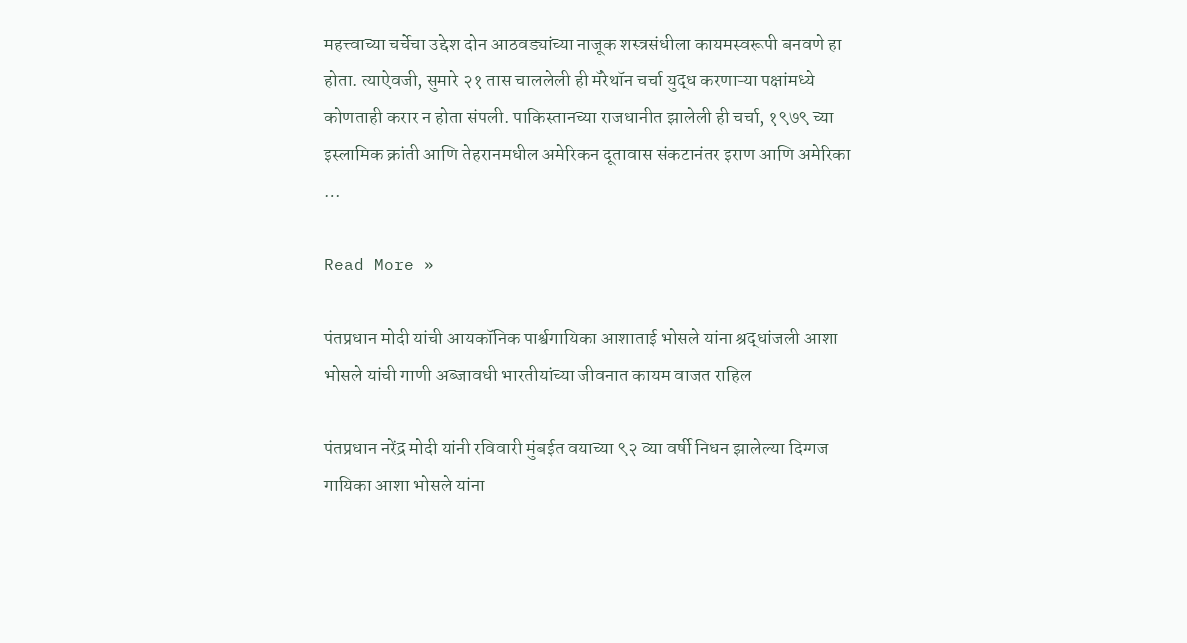महत्त्वाच्या चर्चेचा उद्देश दोन आठवड्यांच्या नाजूक शस्त्रसंधीला कायमस्वरूपी बनवणे हा होता. त्याऐवजी, सुमारे २१ तास चाललेली ही मॅरेथॉन चर्चा युद्ध करणाऱ्या पक्षांमध्ये कोणताही करार न होता संपली. पाकिस्तानच्या राजधानीत झालेली ही चर्चा, १९७९ च्या इस्लामिक क्रांती आणि तेहरानमधील अमेरिकन दूतावास संकटानंतर इराण आणि अमेरिका …

Read More »

पंतप्रधान मोदी यांची आयकॉनिक पार्श्वगायिका आशाताई भोसले यांना श्रद्धांजली आशा भोसले यांची गाणी अब्जावधी भारतीयांच्या जीवनात कायम वाजत राहिल

पंतप्रधान नरेंद्र मोदी यांनी रविवारी मुंबईत वयाच्या ९२ व्या वर्षी निधन झालेल्या दिग्गज गायिका आशा भोसले यांना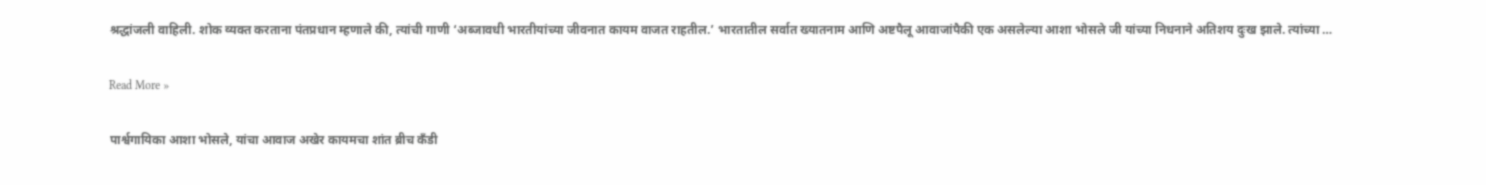श्रद्धांजली वाहिली. शोक व्यक्त करताना पंतप्रधान म्हणाले की, त्यांची गाणी ‘अब्जावधी भारतीयांच्या जीवनात कायम वाजत राहतील.’ भारतातील सर्वात ख्यातनाम आणि अष्टपैलू आवाजांपैकी एक असलेल्या आशा भोसले जी यांच्या निधनाने अतिशय दुःख झाले. त्यांच्या …

Read More »

पार्श्वगायिका आशा भोसले, यांचा आवाज अखेर कायमचा शांत ब्रीच कँडी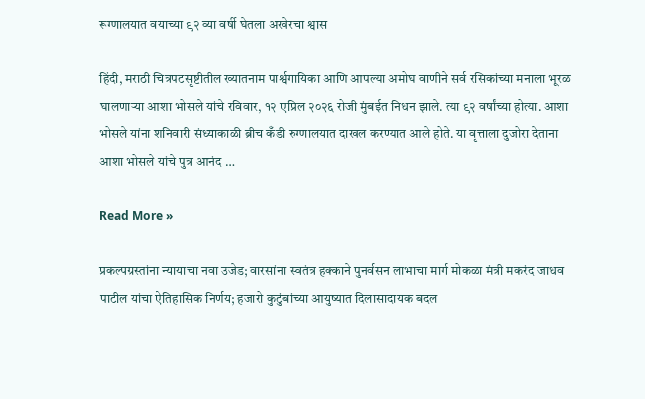रूग्णालयात वयाच्या ९२ व्या वर्षी घेतला अखेरचा श्वास

हिंदी, मराठी चित्रपटसृष्टीतील ख्यातनाम पार्श्वगायिका आणि आपल्या अमोघ वाणीने सर्व रसिकांच्या मनाला भूरळ घालणाऱ्या आशा भोसले यांचे रविवार, १२ एप्रिल २०२६ रोजी मुंबईत निधन झाले. त्या ९२ वर्षांच्या होत्या. आशा भोसले यांना शनिवारी संध्याकाळी ब्रीच कँडी रुग्णालयात दाखल करण्यात आले होते. या वृत्ताला दुजोरा देताना आशा भोसले यांचे पुत्र आनंद …

Read More »

प्रकल्पग्रस्तांना न्यायाचा नवा उजेड; वारसांना स्वतंत्र हक्काने पुनर्वसन लाभाचा मार्ग मोकळा मंत्री मकरंद जाधव पाटील यांचा ऐतिहासिक निर्णय; हजारो कुटुंबांच्या आयुष्यात दिलासादायक बदल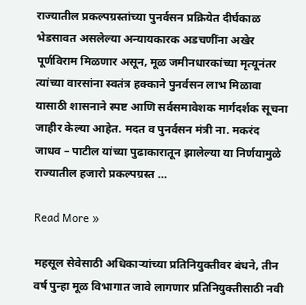राज्यातील प्रकल्पग्रस्तांच्या पुनर्वसन प्रक्रियेत दीर्घकाळ भेडसावत असलेल्या अन्यायकारक अडचणींना अखेर पूर्णविराम मिळणार असून, मूळ जमीनधारकांच्या मृत्यूनंतर त्यांच्या वारसांना स्वतंत्र हक्काने पुनर्वसन लाभ मिळावा यासाठी शासनाने स्पष्ट आणि सर्वसमावेशक मार्गदर्शक सूचना जाहीर केल्या आहेत. मदत व पुनर्वसन मंत्री ना. मकरंद जाधव – पाटील यांच्या पुढाकारातून झालेल्या या निर्णयामुळे राज्यातील हजारो प्रकल्पग्रस्त …

Read More »

महसूल सेवेसाठी अधिकाऱ्यांच्या प्रतिनियुक्तीवर बंधने, तीन वर्ष पुन्हा मूळ विभागात जावे लागणार प्रतिनियुक्तीसाठी नवी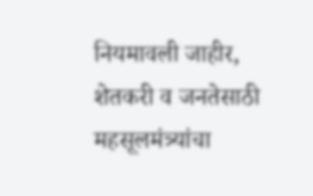नियमावली जाहीर, शेतकरी व जनतेसाठी महसूलमंत्र्यांचा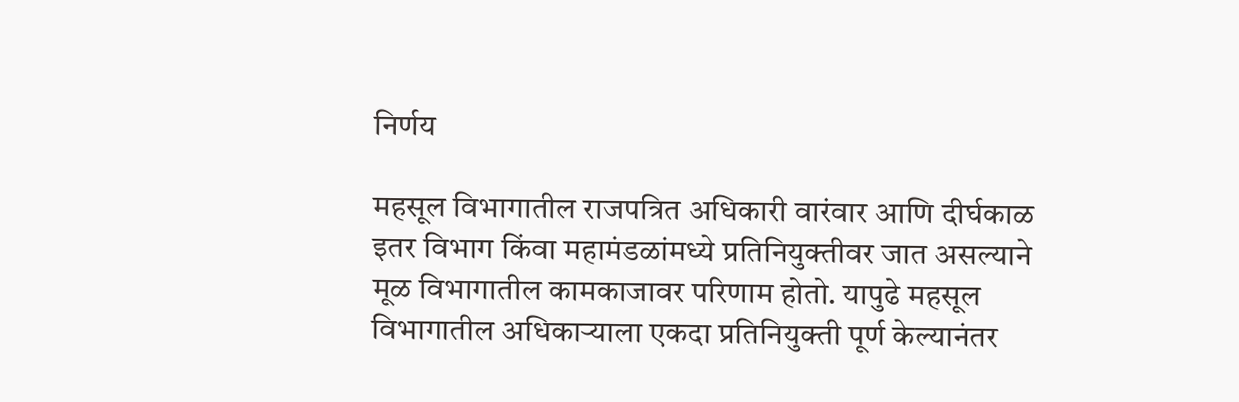निर्णय

महसूल विभागातील राजपत्रित अधिकारी वारंवार आणि दीर्घकाळ इतर विभाग किंवा महामंडळांमध्ये प्रतिनियुक्तीवर जात असल्याने मूळ विभागातील कामकाजावर परिणाम होतो. यापुढे महसूल विभागातील अधिकाऱ्याला एकदा प्रतिनियुक्ती पूर्ण केल्यानंतर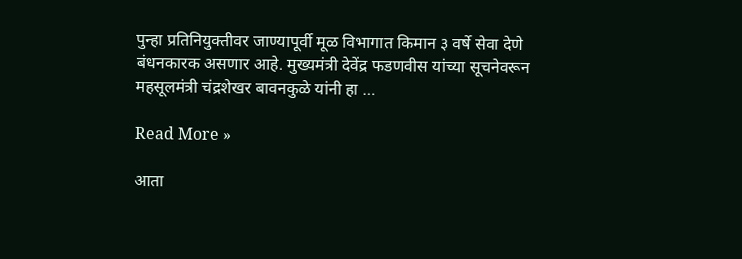पुन्हा प्रतिनियुक्तीवर जाण्यापूर्वी मूळ विभागात किमान ३ वर्षे सेवा देणे बंधनकारक असणार आहे. मुख्यमंत्री देवेंद्र फडणवीस यांच्या सूचनेवरून महसूलमंत्री चंद्रशेखर बावनकुळे यांनी हा …

Read More »

आता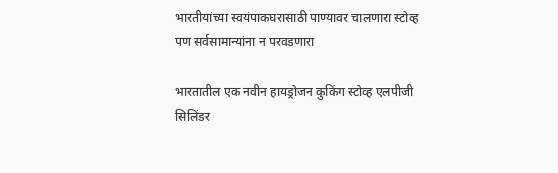भारतीयांच्या स्वयंपाकघरासाठी पाण्यावर चालणारा स्टोव्ह पण सर्वसामान्यांना न परवडणारा

भारतातील एक नवीन हायड्रोजन कुकिंग स्टोव्ह एलपीजी सिलिंडर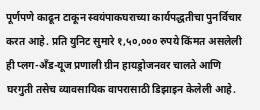पूर्णपणे काढून टाकून स्वयंपाकघराच्या कार्यपद्धतीचा पुनर्विचार करत आहे. प्रति युनिट सुमारे १,५०,००० रुपये किंमत असलेली ही प्लग-अँड-यूज प्रणाली ग्रीन हायड्रोजनवर चालते आणि घरगुती तसेच व्यावसायिक वापरासाठी डिझाइन केलेली आहे.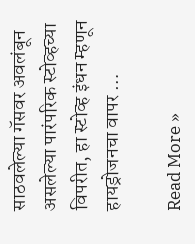साठवलेल्या गॅसवर अवलंबून असलेल्या पारंपरिक स्टोव्हच्या विपरीत, हा स्टोव्ह इंधन म्हणून हायड्रोजनचा वापर …

Read More »